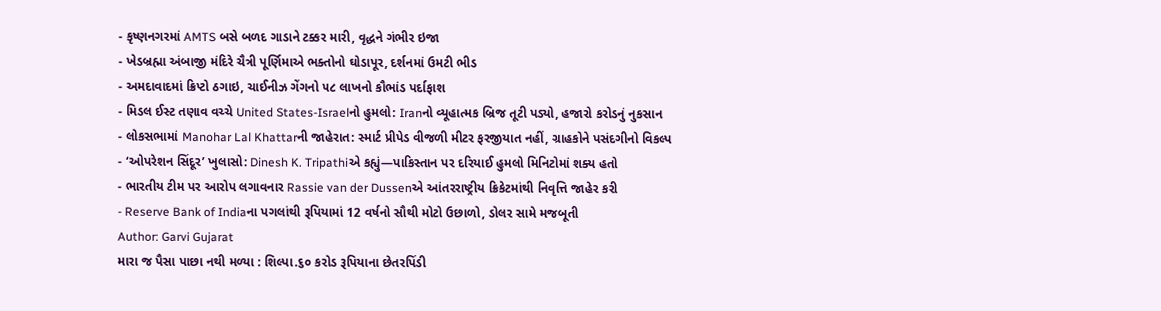- કૃષ્ણનગરમાં AMTS બસે બળદ ગાડાને ટક્કર મારી, વૃદ્ધને ગંભીર ઇજા
- ખેડબ્રહ્મા અંબાજી મંદિરે ચૈત્રી પૂર્ણિમાએ ભક્તોનો ઘોડાપૂર, દર્શનમાં ઉમટી ભીડ
- અમદાવાદમાં ક્રિપ્ટો ઠગાઇ, ચાઈનીઝ ગેંગનો ૫૮ લાખનો કૌભાંડ પર્દાફાશ
- મિડલ ઈસ્ટ તણાવ વચ્ચે United States-Israelનો હુમલો: Iranનો વ્યૂહાત્મક બ્રિજ તૂટી પડ્યો, હજારો કરોડનું નુકસાન
- લોકસભામાં Manohar Lal Khattarની જાહેરાત: સ્માર્ટ પ્રીપેડ વીજળી મીટર ફરજીયાત નહીં, ગ્રાહકોને પસંદગીનો વિકલ્પ
- ‘ઓપરેશન સિંદૂર’ ખુલાસો: Dinesh K. Tripathiએ કહ્યું—પાકિસ્તાન પર દરિયાઈ હુમલો મિનિટોમાં શક્ય હતો
- ભારતીય ટીમ પર આરોપ લગાવનાર Rassie van der Dussenએ આંતરરાષ્ટ્રીય ક્રિકેટમાંથી નિવૃત્તિ જાહેર કરી
- Reserve Bank of Indiaના પગલાંથી રૂપિયામાં 12 વર્ષનો સૌથી મોટો ઉછાળો, ડોલર સામે મજબૂતી
Author: Garvi Gujarat
મારા જ પૈસા પાછા નથી મળ્યા : શિલ્પા.૬૦ કરોડ રૂપિયાના છેતરપિંડી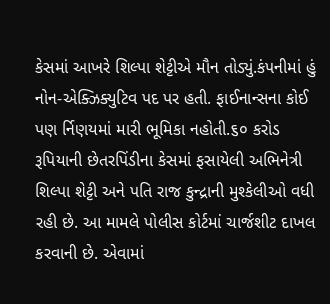કેસમાં આખરે શિલ્પા શેટ્ટીએ મૌન તોડ્યું.કંપનીમાં હું નોન-એક્ઝિક્યુટિવ પદ પર હતી. ફાઈનાન્સના કોઈ પણ ર્નિણયમાં મારી ભૂમિકા નહોતી.૬૦ કરોડ રૂપિયાની છેતરપિંડીના કેસમાં ફસાયેલી અભિનેત્રી શિલ્પા શેટ્ટી અને પતિ રાજ કુન્દ્રાની મુશ્કેલીઓ વધી રહી છે. આ મામલે પોલીસ કોર્ટમાં ચાર્જશીટ દાખલ કરવાની છે. એવામાં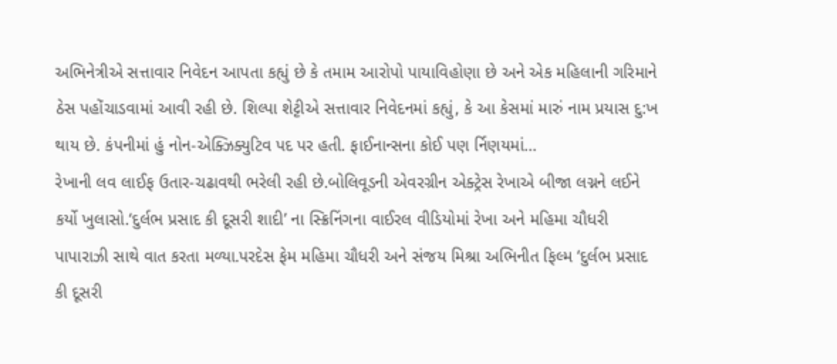અભિનેત્રીએ સત્તાવાર નિવેદન આપતા કહ્યું છે કે તમામ આરોપો પાયાવિહોણા છે અને એક મહિલાની ગરિમાને ઠેસ પહોંચાડવામાં આવી રહી છે. શિલ્પા શેટ્ટીએ સત્તાવાર નિવેદનમાં કહ્યું, કે આ કેસમાં મારું નામ પ્રયાસ દુ:ખ થાય છે. કંપનીમાં હું નોન-એક્ઝિક્યુટિવ પદ પર હતી. ફાઈનાન્સના કોઈ પણ ર્નિણયમાં…
રેખાની લવ લાઈફ ઉતાર-ચઢાવથી ભરેલી રહી છે.બોલિવૂડની એવરગ્રીન એક્ટ્રેસ રેખાએ બીજા લગ્નને લઈને કર્યો ખુલાસો.‘દુર્લભ પ્રસાદ કી દૂસરી શાદી’ ના સ્ક્રિનિંગના વાઈરલ વીડિયોમાં રેખા અને મહિમા ચૌધરી પાપારાઝી સાથે વાત કરતા મળ્યા.પરદેસ ફેમ મહિમા ચૌધરી અને સંજય મિશ્રા અભિનીત ફિલ્મ ‘દુર્લભ પ્રસાદ કી દૂસરી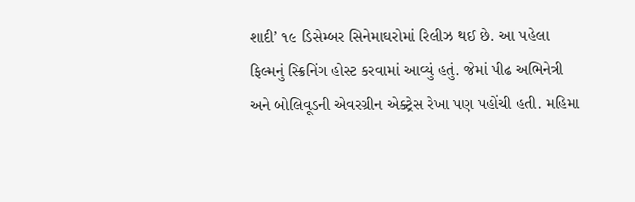શાદી’ ૧૯ ડિસેમ્બર સિનેમાઘરોમાં રિલીઝ થઈ છે. આ પહેલા ફિલ્મનું સ્ક્રિનિંગ હોસ્ટ કરવામાં આવ્યું હતું. જેમાં પીઢ અભિનેત્રી અને બોલિવૂડની એવરગ્રીન એક્ટ્રેસ રેખા પણ પહોંચી હતી. મહિમા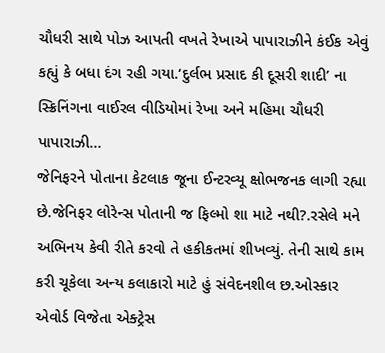ચૌધરી સાથે પોઝ આપતી વખતે રેખાએ પાપારાઝીને કંઈક એવું કહ્યું કે બધા દંગ રહી ગયા.‘દુર્લભ પ્રસાદ કી દૂસરી શાદી’ ના સ્ક્રિનિંગના વાઈરલ વીડિયોમાં રેખા અને મહિમા ચૌધરી પાપારાઝી…
જેનિફરને પોતાના કેટલાક જૂના ઈન્ટરવ્યૂ ક્ષોભજનક લાગી રહ્યા છે.જેનિફર લોરેન્સ પોતાની જ ફિલ્મો શા માટે નથી?.રસેલે મને અભિનય કેવી રીતે કરવો તે હકીકતમાં શીખવ્યું. તેની સાથે કામ કરી ચૂકેલા અન્ય કલાકારો માટે હું સંવેદનશીલ છ.ઓસ્કાર એવોર્ડ વિજેતા એક્ટ્રેસ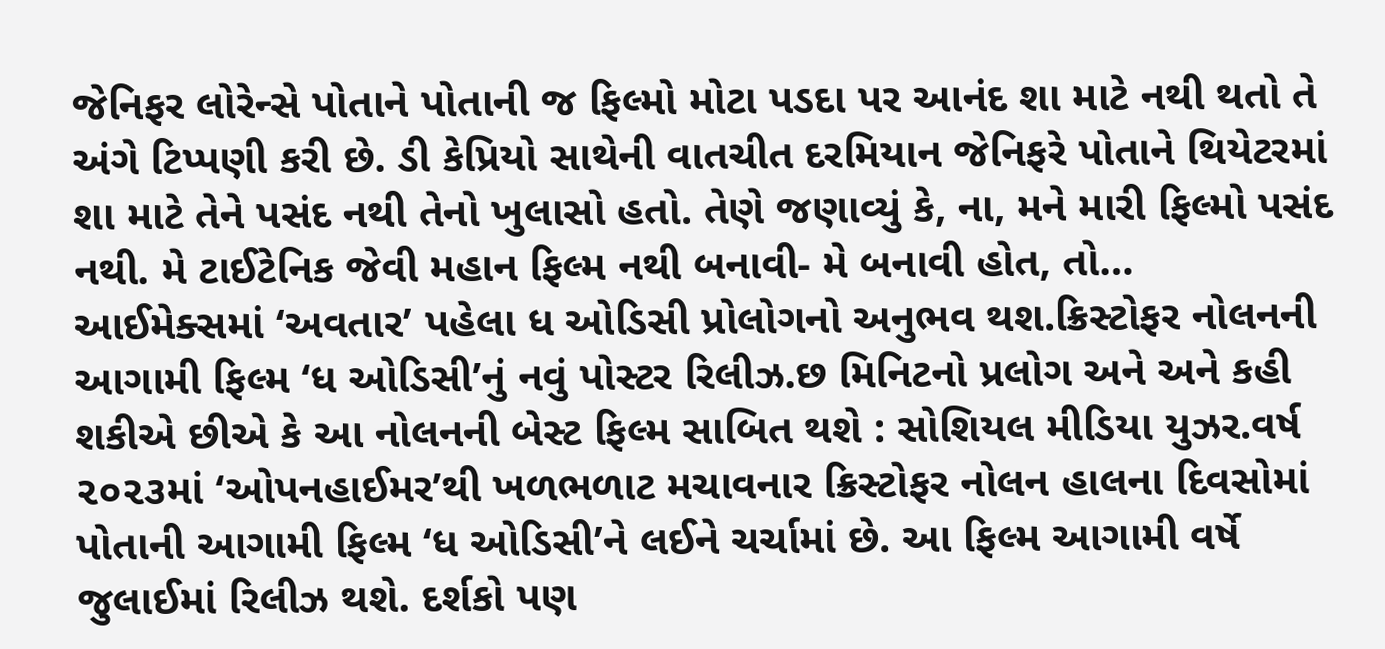જેનિફર લોરેન્સે પોતાને પોતાની જ ફિલ્મો મોટા પડદા પર આનંદ શા માટે નથી થતો તે અંગે ટિપ્પણી કરી છે. ડી કેપ્રિયો સાથેની વાતચીત દરમિયાન જેનિફરે પોતાને થિયેટરમાં શા માટે તેને પસંદ નથી તેનો ખુલાસો હતો. તેણે જણાવ્યું કે, ના, મને મારી ફિલ્મો પસંદ નથી. મે ટાઈટેનિક જેવી મહાન ફિલ્મ નથી બનાવી- મે બનાવી હોત, તો…
આઈમેક્સમાં ‘અવતાર’ પહેલા ધ ઓડિસી પ્રોલોગનો અનુભવ થશ.ક્રિસ્ટોફર નોલનની આગામી ફિલ્મ ‘ધ ઓડિસી’નું નવું પોસ્ટર રિલીઝ.છ મિનિટનો પ્રલોગ અને અને કહી શકીએ છીએ કે આ નોલનની બેસ્ટ ફિલ્મ સાબિત થશે : સોશિયલ મીડિયા યુઝર.વર્ષ ૨૦૨૩માં ‘ઓપનહાઈમર’થી ખળભળાટ મચાવનાર ક્રિસ્ટોફર નોલન હાલના દિવસોમાં પોતાની આગામી ફિલ્મ ‘ધ ઓડિસી’ને લઈને ચર્ચામાં છે. આ ફિલ્મ આગામી વર્ષે જુલાઈમાં રિલીઝ થશે. દર્શકો પણ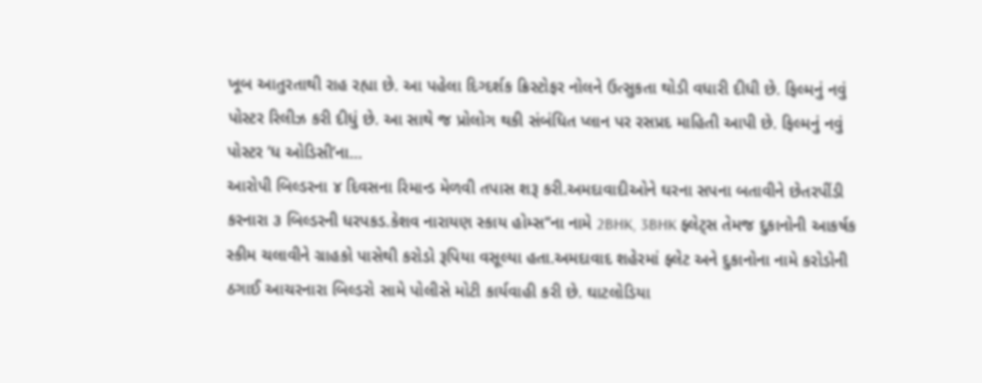ખૂબ આતુરતાથી રાહ રહ્યા છે. આ પહેલા દિગ્દર્શક ક્રિસ્ટોફર નોલને ઉત્સુકતા થોડી વધારી દીધી છે. ફિલ્મનું નવું પોસ્ટર રિલીઝ કરી દીધું છે. આ સાથે જ પ્રોલોગ થકી સંબંધિત પ્લાન પર રસપ્રદ માહિતી આપી છે. ફિલ્મનું નવું પોસ્ટર ‘ધ ઓડિસી’ના…
આરોપી બિલ્ડરના ૪ દિવસના રિમાન્ડ મેળવી તપાસ શરૂ કરી.અમદાવાદીઓને ઘરના સપના બતાવીને છેતરપીંડી કરનારા ૩ બિલ્ડરની ધરપકડ.કેશવ નારાયણ સ્કાય હોમ્સ‘‘ના નામે 2BHK, 3BHK ફ્લેટ્સ તેમજ દુકાનોની આકર્ષક સ્કીમ ચલાવીને ગ્રાહકો પાસેથી કરોડો રૂપિયા વસૂલ્યા હતા.અમદાવાદ શહેરમાં ફ્લેટ અને દુકાનોના નામે કરોડોની ઠગાઈ આચરનારા બિલ્ડરો સામે પોલીસે મોટી કાર્યવાહી કરી છે. ઘાટલોડિયા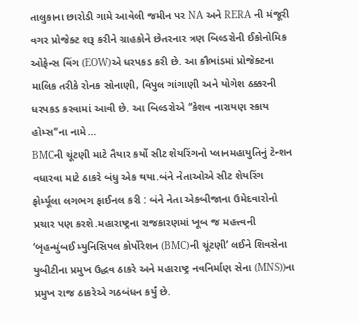તાલુકાના છારોડી ગામે આવેલી જમીન પર NA અને RERA ની મંજૂરી વગર પ્રોજેક્ટ શરૂ કરીને ગ્રાહકોને છેતરનાર ત્રણ બિલ્ડરોની ઈકોનોમિક ઓફેન્સ વિંગ (EOW)એ ધરપકડ કરી છે. આ કૌભાંડમાં પ્રોજેક્ટના માલિક તરીકે રોનક સોનાણી, વિપુલ ગાંગાણી અને યોગેશ ઠક્કરની ધરપકડ કરવામાં આવી છે. આ બિલ્ડરોએ ‘‘કેશવ નારાયણ સ્કાય હોમ્સ‘‘ના નામે…
BMCની ચૂંટણી માટે તૈયાર કર્યો સીટ શેયરિંગનો પ્લાનમહાયુતિનું ટેન્શન વધારવા માટે ઠાકરે બંધુ એક થયા.બંને નેતાઓએ સીટ શેયરિંગ ફોર્મ્યૂલા લગભગ ફાઈનલ કરી : બંને નેતા એકબીજાના ઉમેદવારોનો પ્રચાર પણ કરશે.મહારાષ્ટ્રના રાજકારણમાં ખૂબ જ મહત્ત્વની ‘બૃહન્મુંબઈ મ્યુનિસિપલ કોર્પોરેશન (BMC)ની ચૂંટણી’ લઈને શિવસેના યુબીટીના પ્રમુખ ઉદ્ધવ ઠાકરે અને મહારાષ્ટ્ર નવનિર્માણ સેના (MNS))ના પ્રમુખ રાજ ઠાકરેએ ગઠબંધન કર્યું છે.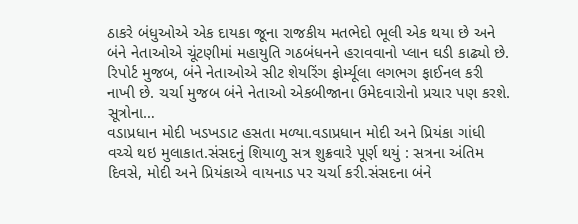ઠાકરે બંધુઓએ એક દાયકા જૂના રાજકીય મતભેદો ભૂલી એક થયા છે અને બંને નેતાઓએ ચૂંટણીમાં મહાયુતિ ગઠબંધનને હરાવવાનો પ્લાન ઘડી કાઢ્યો છે. રિપોર્ટ મુજબ, બંને નેતાઓએ સીટ શેયરિંગ ફોર્મ્યૂલા લગભગ ફાઈનલ કરી નાખી છે. ચર્ચા મુજબ બંને નેતાઓ એકબીજાના ઉમેદવારોનો પ્રચાર પણ કરશે. સૂત્રોના…
વડાપ્રધાન મોદી ખડખડાટ હસતા મળ્યા.વડાપ્રધાન મોદી અને પ્રિયંકા ગાંધી વચ્ચે થઇ મુલાકાત.સંસદનું શિયાળુ સત્ર શુક્રવારે પૂર્ણ થયું : સત્રના અંતિમ દિવસે, મોદી અને પ્રિયંકાએ વાયનાડ પર ચર્ચા કરી.સંસદના બંને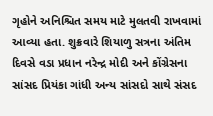ગૃહોને અનિશ્ચિત સમય માટે મુલતવી રાખવામાં આવ્યા હતા. શુક્રવારે શિયાળુ સત્રના અંતિમ દિવસે વડા પ્રધાન નરેન્દ્ર મોદી અને કોંગ્રેસના સાંસદ પ્રિયંકા ગાંધી અન્ય સાંસદો સાથે સંસદ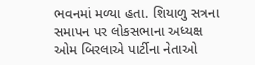ભવનમાં મળ્યા હતા. શિયાળુ સત્રના સમાપન પર લોકસભાના અધ્યક્ષ ઓમ બિરલાએ પાર્ટીના નેતાઓ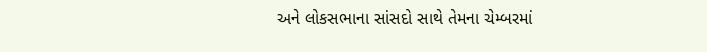અને લોકસભાના સાંસદો સાથે તેમના ચેમ્બરમાં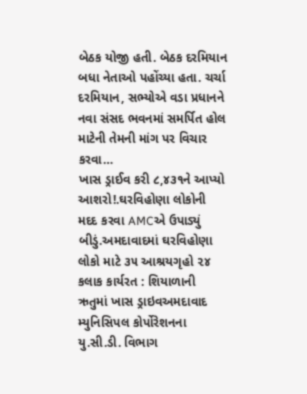બેઠક યોજી હતી. બેઠક દરમિયાન બધા નેતાઓ પહોંચ્યા હતા. ચર્ચા દરમિયાન, સભ્યોએ વડા પ્રધાનને નવા સંસદ ભવનમાં સમર્પિત હોલ માટેની તેમની માંગ પર વિચાર કરવા…
ખાસ ડ્રાઈવ કરી ૮,૪૩૧ને આપ્યો આશરો!.ઘરવિહોણા લોકોની મદદ કરવા AMCએ ઉપાડ્યું બીડું.અમદાવાદમાં ઘરવિહોણા લોકો માટે ૩૫ આશ્રયગૃહો ૨૪ કલાક કાર્યરત : શિયાળાની ઋતુમાં ખાસ ડ્રાઇવઅમદાવાદ મ્યુનિસિપલ કોર્પોરેશનના યુ.સી.ડી. વિભાગ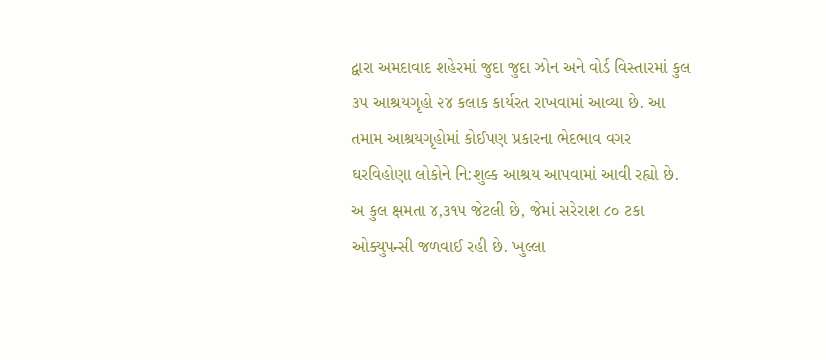દ્વારા અમદાવાદ શહેરમાં જુદા જુદા ઝોન અને વોર્ડ વિસ્તારમાં કુલ ૩૫ આશ્રયગૃહો ૨૪ કલાક કાર્યરત રાખવામાં આવ્યા છે. આ તમામ આશ્રયગૃહોમાં કોઈપણ પ્રકારના ભેદભાવ વગર ઘરવિહોણા લોકોને નિ:શુલ્ક આશ્રય આપવામાં આવી રહ્યો છે. અ કુલ ક્ષમતા ૪,૩૧૫ જેટલી છે, જેમાં સરેરાશ ૮૦ ટકા ઓક્યુપન્સી જળવાઈ રહી છે. ખુલ્લા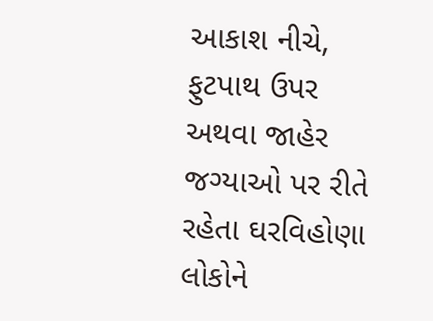આકાશ નીચે, ફુટપાથ ઉપર અથવા જાહેર જગ્યાઓ પર રીતે રહેતા ઘરવિહોણા લોકોને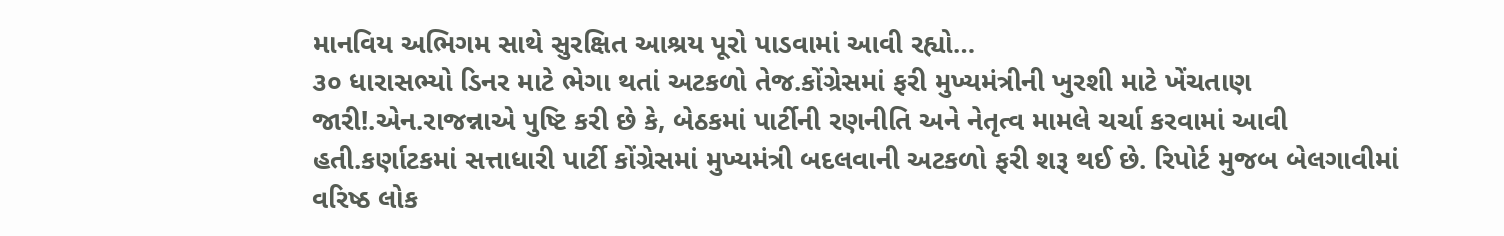માનવિય અભિગમ સાથે સુરક્ષિત આશ્રય પૂરો પાડવામાં આવી રહ્યો…
૩૦ ધારાસભ્યો ડિનર માટે ભેગા થતાં અટકળો તેજ.કોંગ્રેસમાં ફરી મુખ્યમંત્રીની ખુરશી માટે ખેંચતાણ જારી!.એન.રાજન્નાએ પુષ્ટિ કરી છે કે, બેઠકમાં પાર્ટીની રણનીતિ અને નેતૃત્વ મામલે ચર્ચા કરવામાં આવી હતી.કર્ણાટકમાં સત્તાધારી પાર્ટી કોંગ્રેસમાં મુખ્યમંત્રી બદલવાની અટકળો ફરી શરૂ થઈ છે. રિપોર્ટ મુજબ બેલગાવીમાં વરિષ્ઠ લોક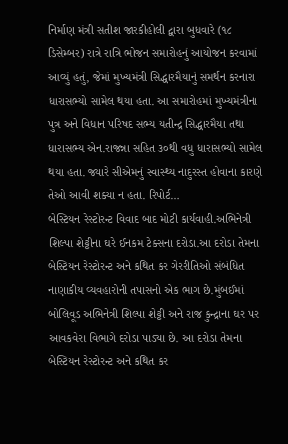નિર્માણ મંત્રી સતીશ જારકીહોલી દ્વારા બુધવારે (૧૮ ડિસેમ્બર) રાત્રે રાત્રિ ભોજન સમારોહનું આયોજન કરવામાં આવ્યું હતું, જેમાં મુખ્યમંત્રી સિદ્ધારમૈયાનું સમર્થન કરનારા ધારાસભ્યો સામેલ થયા હતા. આ સમારોહમાં મુખ્યમંત્રીના પુત્ર અને વિધાન પરિષદ સભ્ય યતીન્દ્ર સિદ્ધારમૈયા તથા ધારાસભ્ય એન.રાજન્ના સહિત ૩૦થી વધુ ધારાસભ્યો સામેલ થયા હતા. જ્યારે સીએમનું સ્વાસ્થ્ય નાદુરસ્ત હોવાના કારણે તેઓ આવી શક્યા ન હતા. રિપોર્ટ…
બેસ્ટિયન રેસ્ટોરન્ટ વિવાદ બાદ મોટી કાર્યવાહી.અભિનેત્રી શિલ્પા શેટ્ટીના ઘરે ઈનકમ ટેક્સના દરોડા.આ દરોડા તેમના બેસ્ટિયન રેસ્ટોરન્ટ અને કથિત કર ગેરરીતિઓ સંબંધિત નાણાકીય વ્યવહારોની તપાસનો એક ભાગ છે.મુંબઈમાં બોલિવૂડ અભિનેત્રી શિલ્પા શેટ્ટી અને રાજ કુન્દ્રાના ઘર પર આવકવેરા વિભાગે દરોડા પાડ્યા છે. આ દરોડા તેમના બેસ્ટિયન રેસ્ટોરન્ટ અને કથિત કર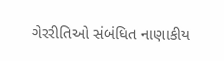ગેરરીતિઓ સંબંધિત નાણાકીય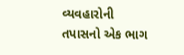વ્યવહારોની તપાસનો એક ભાગ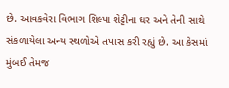છે. આવકવેરા વિભાગ શિલ્પા શેટ્ટીના ઘર અને તેની સાથે સંકળાયેલા અન્ય સ્થળોએ તપાસ કરી રહ્યું છે. આ કેસમાં મુંબઈ તેમજ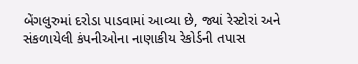બેંગલુરુમાં દરોડા પાડવામાં આવ્યા છે, જ્યાં રેસ્ટોરાં અને સંકળાયેલી કંપનીઓના નાણાકીય રેકોર્ડની તપાસ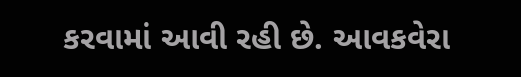કરવામાં આવી રહી છે. આવકવેરા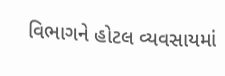વિભાગને હોટલ વ્યવસાયમાં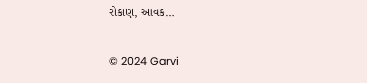રોકાણ, આવક…

© 2024 Garvi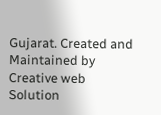Gujarat. Created and Maintained by Creative web Solution